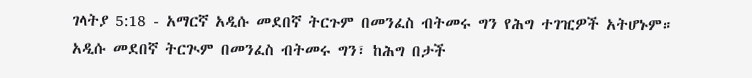ገላትያ 5:18 - አማርኛ አዲሱ መደበኛ ትርጉም በመንፈስ ብትመሩ ግን የሕግ ተገዢዎች አትሆኑም። አዲሱ መደበኛ ትርጒም በመንፈስ ብትመሩ ግን፣ ከሕግ በታች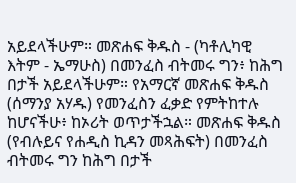አይደላችሁም። መጽሐፍ ቅዱስ - (ካቶሊካዊ እትም - ኤማሁስ) በመንፈስ ብትመሩ ግን፥ ከሕግ በታች አይደላችሁም። የአማርኛ መጽሐፍ ቅዱስ (ሰማንያ አሃዱ) የመንፈስን ፈቃድ የምትከተሉ ከሆናችሁ፥ ከኦሪት ወጥታችኋል። መጽሐፍ ቅዱስ (የብሉይና የሐዲስ ኪዳን መጻሕፍት) በመንፈስ ብትመሩ ግን ከሕግ በታች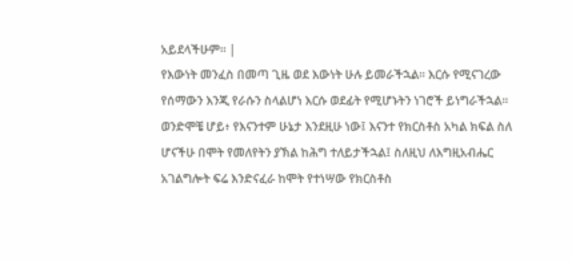አይደላችሁም። |
የእውነት መንፈስ በመጣ ጊዜ ወደ እውነት ሁሉ ይመራችኋል። እርሱ የሚናገረው የሰማውን እንጂ የራሱን ስላልሆነ እርሱ ወደፊት የሚሆኑትን ነገሮች ይነግራችኋል።
ወንድሞቼ ሆይ፥ የእናንተም ሁኔታ እንደዚሁ ነው፤ እናንተ የክርስቶስ አካል ክፍል ስለ ሆናችሁ በሞት የመለየትን ያኽል ከሕግ ተለይታችኋል፤ ስለዚህ ለእግዚአብሔር አገልግሎት ፍሬ እንድናፈራ ከሞት የተነሣው የክርስቶስ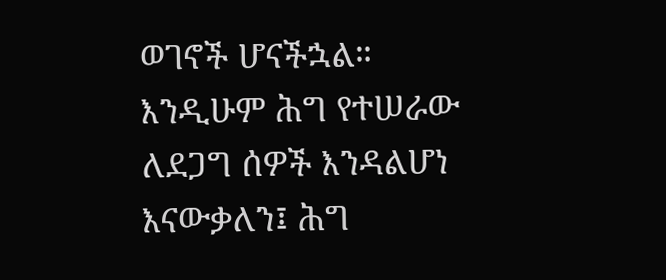ወገኖች ሆናችኋል።
እንዲሁም ሕግ የተሠራው ለደጋግ ሰዎች እንዳልሆነ እናውቃለን፤ ሕግ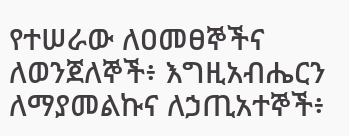የተሠራው ለዐመፀኞችና ለወንጀለኞች፥ እግዚአብሔርን ለማያመልኩና ለኃጢአተኞች፥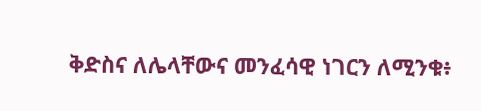ቅድስና ለሌላቸውና መንፈሳዊ ነገርን ለሚንቁ፥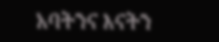አባትንና እናትን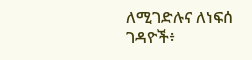ለሚገድሉና ለነፍሰ ገዳዮች፥